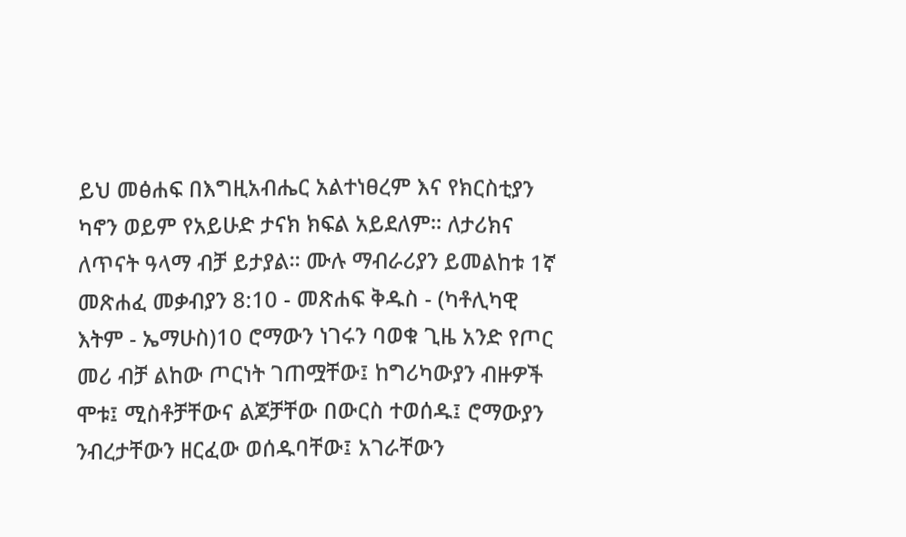ይህ መፅሐፍ በእግዚአብሔር አልተነፀረም እና የክርስቲያን ካኖን ወይም የአይሁድ ታናክ ክፍል አይደለም። ለታሪክና ለጥናት ዓላማ ብቻ ይታያል። ሙሉ ማብራሪያን ይመልከቱ 1ኛ መጽሐፈ መቃብያን 8:10 - መጽሐፍ ቅዱስ - (ካቶሊካዊ እትም - ኤማሁስ)10 ሮማውን ነገሩን ባወቁ ጊዜ አንድ የጦር መሪ ብቻ ልከው ጦርነት ገጠሟቸው፤ ከግሪካውያን ብዙዎች ሞቱ፤ ሚስቶቻቸውና ልጆቻቸው በውርስ ተወሰዱ፤ ሮማውያን ንብረታቸውን ዘርፈው ወሰዱባቸው፤ አገራቸውን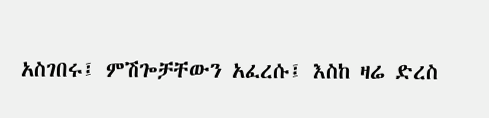አስገበሩ፤ ምሽጐቻቸውን አፈረሱ፤ እስከ ዛሬ ድረስ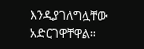እንዲያገለግሏቸው አድርገዋቸዋል።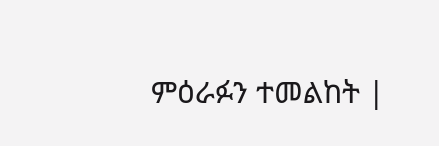ምዕራፉን ተመልከት |